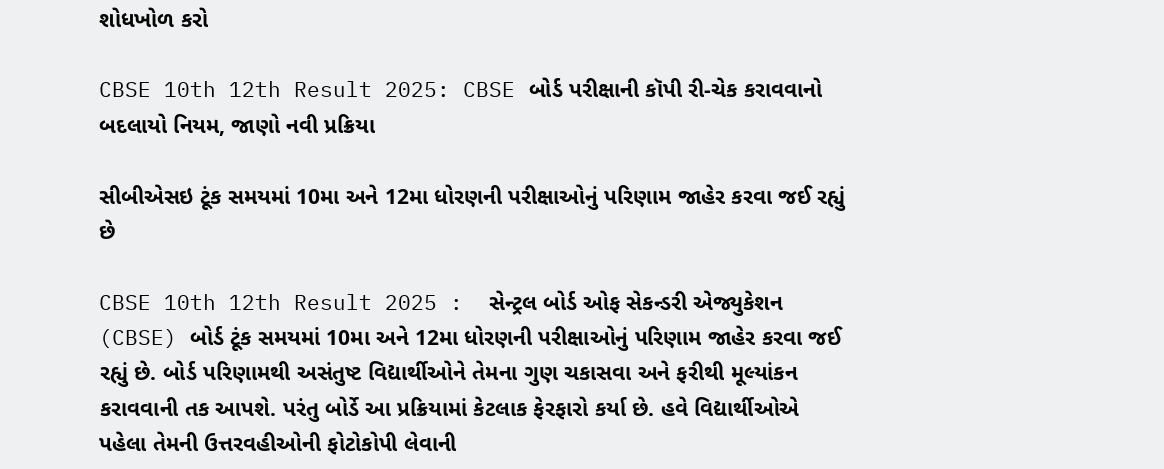શોધખોળ કરો

CBSE 10th 12th Result 2025: CBSE બોર્ડ પરીક્ષાની કૉપી રી-ચેક કરાવવાનો બદલાયો નિયમ, જાણો નવી પ્રક્રિયા

સીબીએસઇ ટૂંક સમયમાં 10મા અને 12મા ધોરણની પરીક્ષાઓનું પરિણામ જાહેર કરવા જઈ રહ્યું છે

CBSE 10th 12th Result 2025 :  સેન્ટ્રલ બોર્ડ ઓફ સેકન્ડરી એજ્યુકેશન (CBSE) બોર્ડ ટૂંક સમયમાં 10મા અને 12મા ધોરણની પરીક્ષાઓનું પરિણામ જાહેર કરવા જઈ રહ્યું છે. બોર્ડ પરિણામથી અસંતુષ્ટ વિદ્યાર્થીઓને તેમના ગુણ ચકાસવા અને ફરીથી મૂલ્યાંકન કરાવવાની તક આપશે. પરંતુ બોર્ડે આ પ્રક્રિયામાં કેટલાક ફેરફારો કર્યા છે. હવે વિદ્યાર્થીઓએ પહેલા તેમની ઉત્તરવહીઓની ફોટોકોપી લેવાની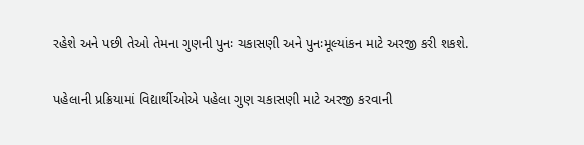રહેશે અને પછી તેઓ તેમના ગુણની પુનઃ ચકાસણી અને પુનઃમૂલ્યાંકન માટે અરજી કરી શકશે.

પહેલાની પ્રક્રિયામાં વિદ્યાર્થીઓએ પહેલા ગુણ ચકાસણી માટે અરજી કરવાની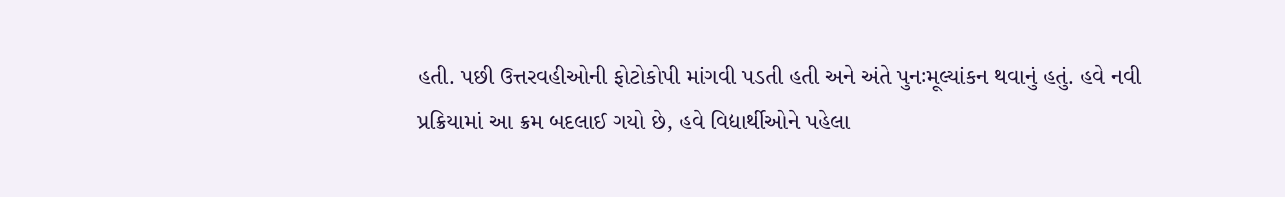હતી. પછી ઉત્તરવહીઓની ફોટોકોપી માંગવી પડતી હતી અને અંતે પુનઃમૂલ્યાંકન થવાનું હતું. હવે નવી પ્રક્રિયામાં આ ક્રમ બદલાઈ ગયો છે, હવે વિદ્યાર્થીઓને પહેલા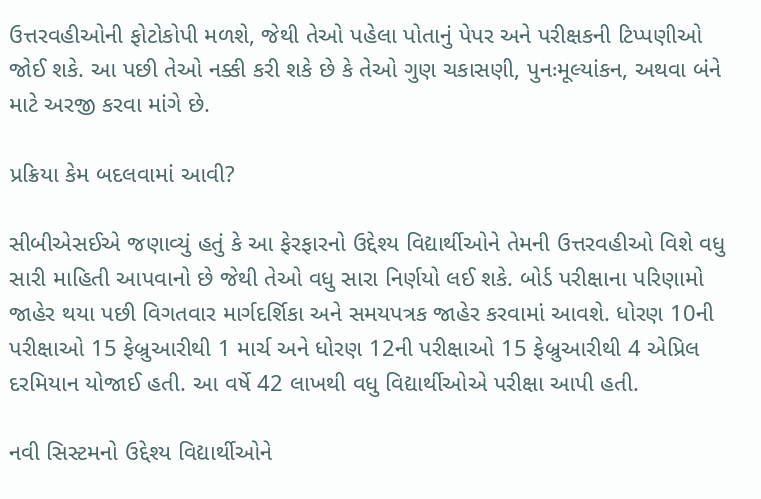ઉત્તરવહીઓની ફોટોકોપી મળશે, જેથી તેઓ પહેલા પોતાનું પેપર અને પરીક્ષકની ટિપ્પણીઓ જોઈ શકે. આ પછી તેઓ નક્કી કરી શકે છે કે તેઓ ગુણ ચકાસણી, પુનઃમૂલ્યાંકન, અથવા બંને માટે અરજી કરવા માંગે છે.

પ્રક્રિયા કેમ બદલવામાં આવી?

સીબીએસઈએ જણાવ્યું હતું કે આ ફેરફારનો ઉદ્દેશ્ય વિદ્યાર્થીઓને તેમની ઉત્તરવહીઓ વિશે વધુ સારી માહિતી આપવાનો છે જેથી તેઓ વધુ સારા નિર્ણયો લઈ શકે. બોર્ડ પરીક્ષાના પરિણામો જાહેર થયા પછી વિગતવાર માર્ગદર્શિકા અને સમયપત્રક જાહેર કરવામાં આવશે. ધોરણ 10ની પરીક્ષાઓ 15 ફેબ્રુઆરીથી 1 માર્ચ અને ધોરણ 12ની પરીક્ષાઓ 15 ફેબ્રુઆરીથી 4 એપ્રિલ દરમિયાન યોજાઈ હતી. આ વર્ષે 42 લાખથી વધુ વિદ્યાર્થીઓએ પરીક્ષા આપી હતી.

નવી સિસ્ટમનો ઉદ્દેશ્ય વિદ્યાર્થીઓને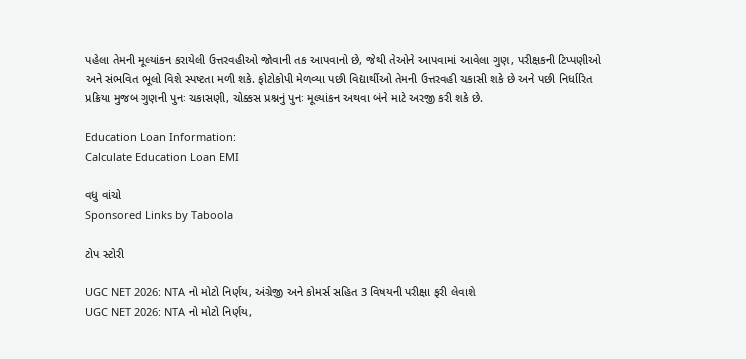પહેલા તેમની મૂલ્યાંકન કરાયેલી ઉત્તરવહીઓ જોવાની તક આપવાનો છે, જેથી તેઓને આપવામાં આવેલા ગુણ, પરીક્ષકની ટિપ્પણીઓ અને સંભવિત ભૂલો વિશે સ્પષ્ટતા મળી શકે. ફોટોકોપી મેળવ્યા પછી વિદ્યાર્થીઓ તેમની ઉત્તરવહી ચકાસી શકે છે અને પછી નિર્ધારિત પ્રક્રિયા મુજબ ગુણની પુનઃ ચકાસણી, ચોક્કસ પ્રશ્નનું પુનઃ મૂલ્યાંકન અથવા બંને માટે અરજી કરી શકે છે.

Education Loan Information:
Calculate Education Loan EMI

વધુ વાંચો
Sponsored Links by Taboola

ટોપ સ્ટોરી

UGC NET 2026: NTA નો મોટો નિર્ણય, અંગ્રેજી અને કોમર્સ સહિત 3 વિષયની પરીક્ષા ફરી લેવાશે
UGC NET 2026: NTA નો મોટો નિર્ણય,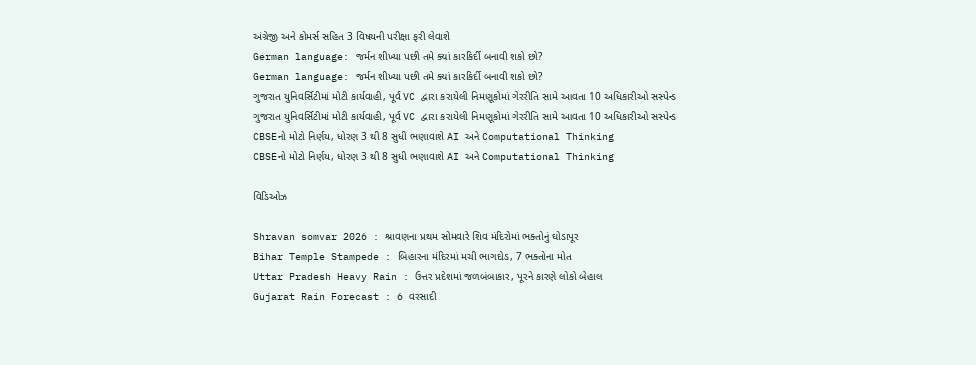અંગ્રેજી અને કોમર્સ સહિત 3 વિષયની પરીક્ષા ફરી લેવાશે
German language: જર્મન શીખ્યા પછી તમે ક્યાં કારકિર્દી બનાવી શકો છો?
German language: જર્મન શીખ્યા પછી તમે ક્યાં કારકિર્દી બનાવી શકો છો?
ગુજરાત યુનિવર્સિટીમાં મોટી કાર્યવાહી, પૂર્વ VC દ્વારા કરાયેલી નિમણૂકોમાં ગેરરીતિ સામે આવતા 10 અધિકારીઓ સસ્પેન્ડ
ગુજરાત યુનિવર્સિટીમાં મોટી કાર્યવાહી, પૂર્વ VC દ્વારા કરાયેલી નિમણૂકોમાં ગેરરીતિ સામે આવતા 10 અધિકારીઓ સસ્પેન્ડ
CBSEનો મોટો નિર્ણય, ધોરણ 3 થી 8 સુધી ભણાવાશે AI અને Computational Thinking
CBSEનો મોટો નિર્ણય, ધોરણ 3 થી 8 સુધી ભણાવાશે AI અને Computational Thinking

વિડિઓઝ

Shravan somvar 2026 : શ્રાવણના પ્રથમ સોમવારે શિવ મંદિરોમાં ભક્તોનું ઘોડાપૂર
Bihar Temple Stampede : બિહારના મંદિરમાં મચી ભાગદોડ, 7 ભક્તોના મોત
Uttar Pradesh Heavy Rain : ઉત્તર પ્રદેશમાં જળબંબાકાર, પૂરને કારણે લોકો બેહાલ
Gujarat Rain Forecast : 6 વરસાદી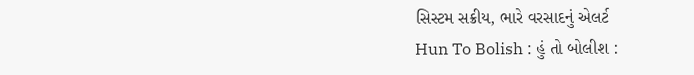સિસ્ટમ સક્રીય, ભારે વરસાદનું એલર્ટ
Hun To Bolish : હું તો બોલીશ :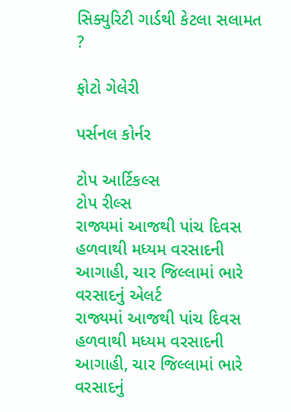સિક્યુરિટી ગાર્ડથી કેટલા સલામત ?

ફોટો ગેલેરી

પર્સનલ કોર્નર

ટોપ આર્ટિકલ્સ
ટોપ રીલ્સ
રાજ્યમાં આજથી પાંચ દિવસ હળવાથી મધ્યમ વરસાદની આગાહી, ચાર જિલ્લામાં ભારે વરસાદનું એલર્ટ
રાજ્યમાં આજથી પાંચ દિવસ હળવાથી મધ્યમ વરસાદની આગાહી, ચાર જિલ્લામાં ભારે વરસાદનું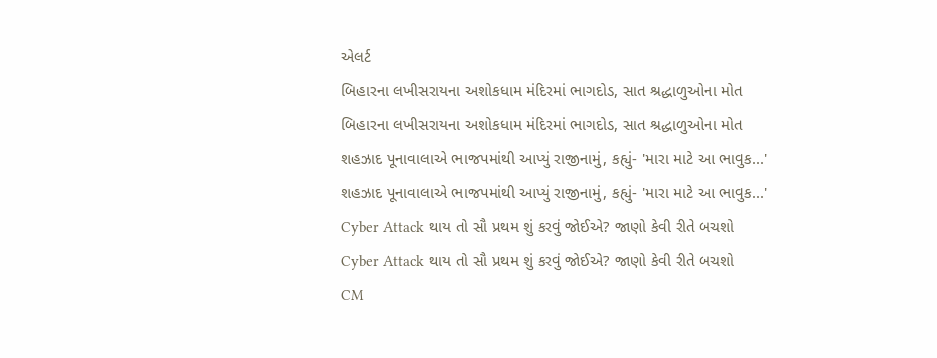એલર્ટ
બિહારના લખીસરાયના અશોકધામ મંદિરમાં ભાગદોડ, સાત શ્રદ્ધાળુઓના મોત
બિહારના લખીસરાયના અશોકધામ મંદિરમાં ભાગદોડ, સાત શ્રદ્ધાળુઓના મોત
શહઝાદ પૂનાવાલાએ ભાજપમાંથી આપ્યું રાજીનામું, કહ્યું- 'મારા માટે આ ભાવુક...'
શહઝાદ પૂનાવાલાએ ભાજપમાંથી આપ્યું રાજીનામું, કહ્યું- 'મારા માટે આ ભાવુક...'
Cyber Attack થાય તો સૌ પ્રથમ શું કરવું જોઈએ? જાણો કેવી રીતે બચશો
Cyber Attack થાય તો સૌ પ્રથમ શું કરવું જોઈએ? જાણો કેવી રીતે બચશો
CM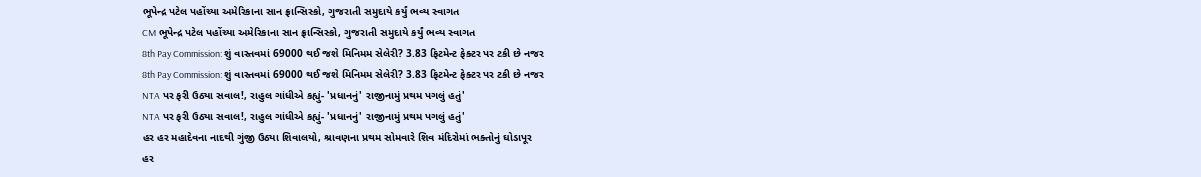ભૂપેન્દ્ર પટેલ પહોંચ્યા અમેરિકાના સાન ફ્રાન્સિસ્કો, ગુજરાતી સમુદાયે કર્યું ભવ્ય સ્વાગત
CM ભૂપેન્દ્ર પટેલ પહોંચ્યા અમેરિકાના સાન ફ્રાન્સિસ્કો, ગુજરાતી સમુદાયે કર્યું ભવ્ય સ્વાગત
8th Pay Commission: શું વાસ્તવમાં 69000 થઈ જશે મિનિમમ સેલેરી? 3.83 ફિટમેન્ટ ફેક્ટર પર ટકી છે નજર
8th Pay Commission: શું વાસ્તવમાં 69000 થઈ જશે મિનિમમ સેલેરી? 3.83 ફિટમેન્ટ ફેક્ટર પર ટકી છે નજર
NTA પર ફરી ઉઠ્યા સવાલ!, રાહુલ ગાંધીએ કહ્યું- 'પ્રધાનનું' રાજીનામું પ્રથમ પગલું હતું'
NTA પર ફરી ઉઠ્યા સવાલ!, રાહુલ ગાંધીએ કહ્યું- 'પ્રધાનનું' રાજીનામું પ્રથમ પગલું હતું'
હર હર મહાદેવના નાદથી ગુંજી ઉઠ્યા શિવાલયો, શ્રાવણના પ્રથમ સોમવારે શિવ મંદિરોમાં ભક્તોનું ઘોડાપૂર
હર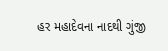હર મહાદેવના નાદથી ગુંજી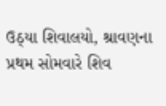ઉઠ્યા શિવાલયો, શ્રાવણના પ્રથમ સોમવારે શિવ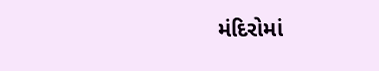મંદિરોમાં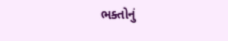ભક્તોનું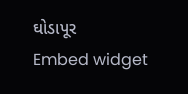ઘોડાપૂર
Embed widget